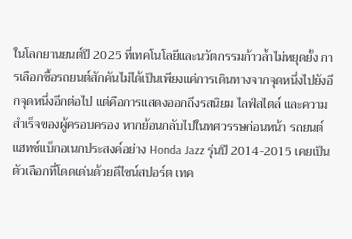ในโลกยานยนต์ปี 2025 ที่เทคโนโลยีและนวัตกรรมก้าวล้ำไม่หยุดยั้ง การเลือกซื้อรถยนต์สักคันไม่ได้เป็นเพียงแค่การเดินทางจากจุดหนึ่งไปยังอีกจุดหนึ่งอีกต่อไป แต่คือการแสดงออกถึงรสนิยม ไลฟ์สไตล์ และความสำเร็จของผู้ครอบครอง หากย้อนกลับไปในทศวรรษก่อนหน้า รถยนต์แฮทช์แบ็กอเนกประสงค์อย่าง Honda Jazz รุ่นปี 2014-2015 เคยเป็นตัวเลือกที่โดดเด่นด้วยดีไซน์สปอร์ต เทค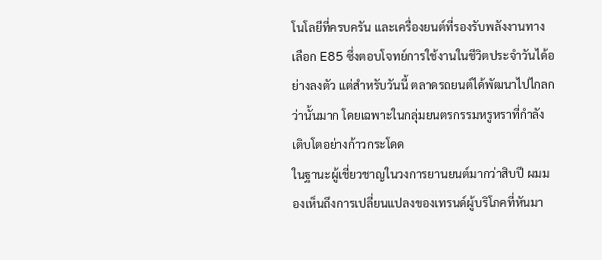โนโลยีที่ครบครัน และเครื่องยนต์ที่รองรับพลังงานทางเลือก E85 ซึ่งตอบโจทย์การใช้งานในชีวิตประจำวันได้อย่างลงตัว แต่สำหรับวันนี้ ตลาดรถยนต์ได้พัฒนาไปไกลกว่านั้นมาก โดยเฉพาะในกลุ่มยนตรกรรมหรูหราที่กำลังเติบโตอย่างก้าวกระโดด
ในฐานะผู้เชี่ยวชาญในวงการยานยนต์มากว่าสิบปี ผมมองเห็นถึงการเปลี่ยนแปลงของเทรนด์ผู้บริโภคที่หันมา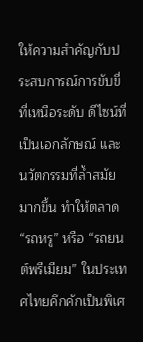ให้ความสำคัญกับประสบการณ์การขับขี่ที่เหนือระดับ ดีไซน์ที่เป็นเอกลักษณ์ และนวัตกรรมที่ล้ำสมัยมากขึ้น ทำให้ตลาด “รถหรู” หรือ “รถยนต์พรีเมียม” ในประเทศไทยคึกคักเป็นพิเศ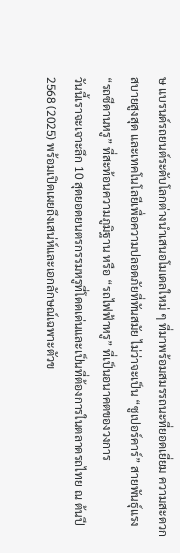ษ แบรนด์รถยนต์ระดับโลกต่างนำเสนอโมเดลใหม่ ๆ ที่มาพร้อมสมรรถนะที่ยอดเยี่ยม ความสะดวกสบายสูงสุด และเทคโนโลยีเพื่อความปลอดภัยที่ทันสมัย ไม่ว่าจะเป็น “ซูเปอร์คาร์” สายพันธุ์แรง “รถซีดานหรู” ที่สะท้อนความภูมิฐาน หรือ “รถไฟฟ้าหรู” ที่เป็นอนาคตของวงการ
วันนี้เราจะเจาะลึก 10 สุดยอดยนตรกรรมหรูที่โดดเด่นและเป็นที่ต้องการในตลาดรถไทย ณ ต้นปี 2568 (2025) พร้อมเปิดเผยถึงเสน่ห์และเอกลักษณ์เฉพาะตัวข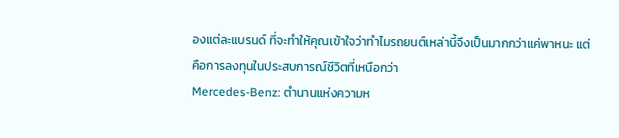องแต่ละแบรนด์ ที่จะทำให้คุณเข้าใจว่าทำไมรถยนต์เหล่านี้จึงเป็นมากกว่าแค่พาหนะ แต่คือการลงทุนในประสบการณ์ชีวิตที่เหนือกว่า
Mercedes-Benz: ตำนานแห่งความห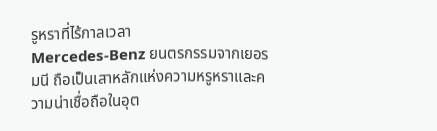รูหราที่ไร้กาลเวลา
Mercedes-Benz ยนตรกรรมจากเยอรมนี ถือเป็นเสาหลักแห่งความหรูหราและความน่าเชื่อถือในอุต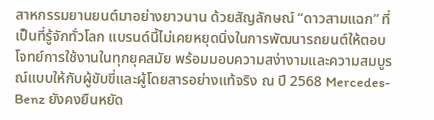สาหกรรมยานยนต์มาอย่างยาวนาน ด้วยสัญลักษณ์ “ดาวสามแฉก” ที่เป็นที่รู้จักทั่วโลก แบรนด์นี้ไม่เคยหยุดนิ่งในการพัฒนารถยนต์ให้ตอบโจทย์การใช้งานในทุกยุคสมัย พร้อมมอบความสง่างามและความสมบูรณ์แบบให้กับผู้ขับขี่และผู้โดยสารอย่างแท้จริง ณ ปี 2568 Mercedes-Benz ยังคงยืนหยัด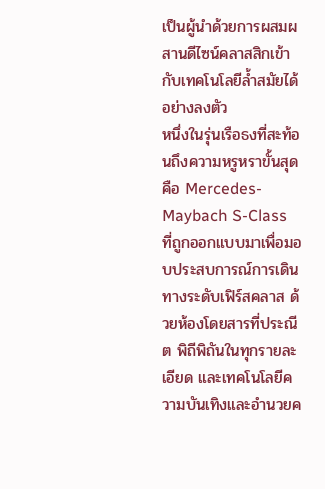เป็นผู้นำด้วยการผสมผสานดีไซน์คลาสสิกเข้ากับเทคโนโลยีล้ำสมัยได้อย่างลงตัว
หนึ่งในรุ่นเรือธงที่สะท้อนถึงความหรูหราขั้นสุดคือ Mercedes-Maybach S-Class ที่ถูกออกแบบมาเพื่อมอบประสบการณ์การเดินทางระดับเฟิร์สคลาส ด้วยห้องโดยสารที่ประณีต พิถีพิถันในทุกรายละเอียด และเทคโนโลยีความบันเทิงและอำนวยค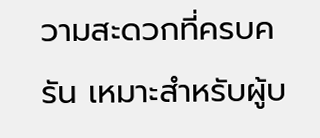วามสะดวกที่ครบครัน เหมาะสำหรับผู้บ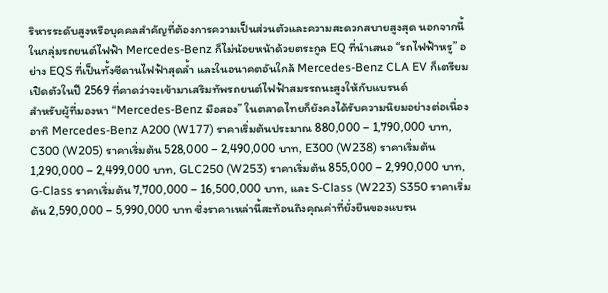ริหารระดับสูงหรือบุคคลสำคัญที่ต้องการความเป็นส่วนตัวและความสะดวกสบายสูงสุด นอกจากนี้ ในกลุ่มรถยนต์ไฟฟ้า Mercedes-Benz ก็ไม่น้อยหน้าด้วยตระกูล EQ ที่นำเสนอ “รถไฟฟ้าหรู” อย่าง EQS ที่เป็นทั้งซีดานไฟฟ้าสุดล้ำ และในอนาคตอันใกล้ Mercedes-Benz CLA EV ก็เตรียมเปิดตัวในปี 2569 ที่คาดว่าจะเข้ามาเสริมทัพรถยนต์ไฟฟ้าสมรรถนะสูงให้กับแบรนด์
สำหรับผู้ที่มองหา “Mercedes-Benz มือสอง” ในตลาดไทยก็ยังคงได้รับความนิยมอย่างต่อเนื่อง อาทิ Mercedes-Benz A200 (W177) ราคาเริ่มต้นประมาณ 880,000 – 1,790,000 บาท, C300 (W205) ราคาเริ่มต้น 528,000 – 2,490,000 บาท, E300 (W238) ราคาเริ่มต้น 1,290,000 – 2,499,000 บาท, GLC250 (W253) ราคาเริ่มต้น 855,000 – 2,990,000 บาท, G-Class ราคาเริ่มต้น 7,700,000 – 16,500,000 บาท, และ S-Class (W223) S350 ราคาเริ่มต้น 2,590,000 – 5,990,000 บาท ซึ่งราคาเหล่านี้สะท้อนถึงคุณค่าที่ยั่งยืนของแบรน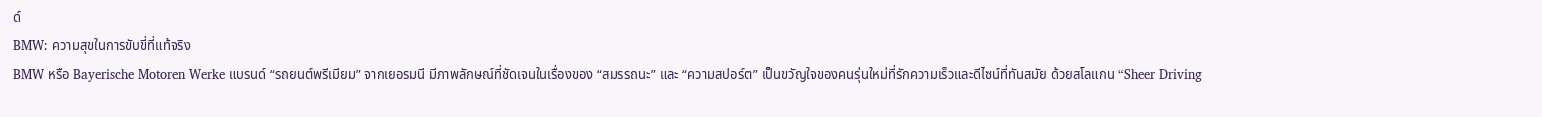ด์
BMW: ความสุขในการขับขี่ที่แท้จริง
BMW หรือ Bayerische Motoren Werke แบรนด์ “รถยนต์พรีเมียม” จากเยอรมนี มีภาพลักษณ์ที่ชัดเจนในเรื่องของ “สมรรถนะ” และ “ความสปอร์ต” เป็นขวัญใจของคนรุ่นใหม่ที่รักความเร็วและดีไซน์ที่ทันสมัย ด้วยสโลแกน “Sheer Driving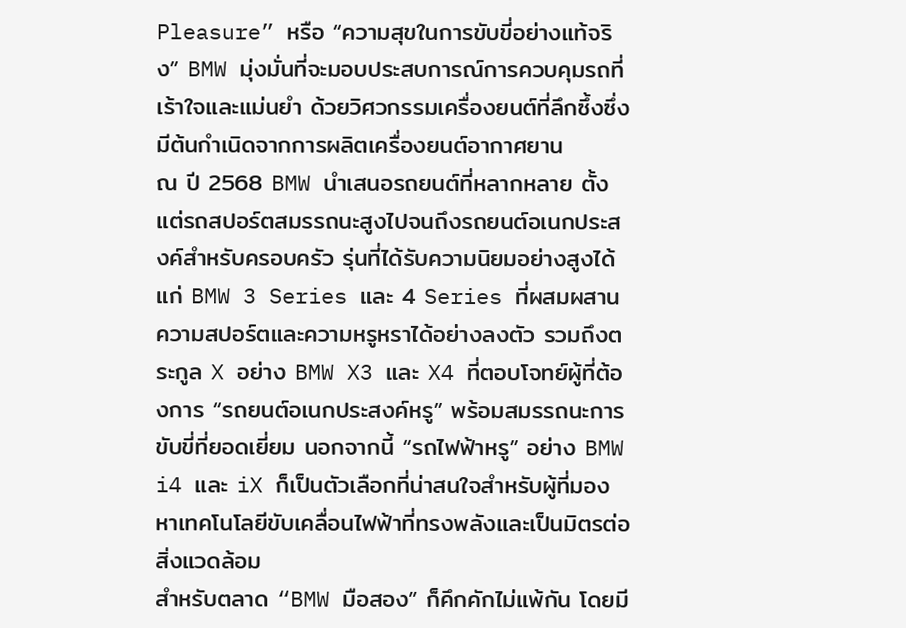Pleasure” หรือ “ความสุขในการขับขี่อย่างแท้จริง” BMW มุ่งมั่นที่จะมอบประสบการณ์การควบคุมรถที่เร้าใจและแม่นยำ ด้วยวิศวกรรมเครื่องยนต์ที่ลึกซึ้งซึ่งมีต้นกำเนิดจากการผลิตเครื่องยนต์อากาศยาน
ณ ปี 2568 BMW นำเสนอรถยนต์ที่หลากหลาย ตั้งแต่รถสปอร์ตสมรรถนะสูงไปจนถึงรถยนต์อเนกประสงค์สำหรับครอบครัว รุ่นที่ได้รับความนิยมอย่างสูงได้แก่ BMW 3 Series และ 4 Series ที่ผสมผสานความสปอร์ตและความหรูหราได้อย่างลงตัว รวมถึงตระกูล X อย่าง BMW X3 และ X4 ที่ตอบโจทย์ผู้ที่ต้องการ “รถยนต์อเนกประสงค์หรู” พร้อมสมรรถนะการขับขี่ที่ยอดเยี่ยม นอกจากนี้ “รถไฟฟ้าหรู” อย่าง BMW i4 และ iX ก็เป็นตัวเลือกที่น่าสนใจสำหรับผู้ที่มองหาเทคโนโลยีขับเคลื่อนไฟฟ้าที่ทรงพลังและเป็นมิตรต่อสิ่งแวดล้อม
สำหรับตลาด “BMW มือสอง” ก็คึกคักไม่แพ้กัน โดยมี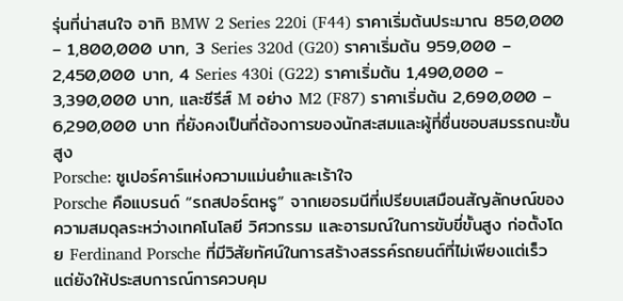รุ่นที่น่าสนใจ อาทิ BMW 2 Series 220i (F44) ราคาเริ่มต้นประมาณ 850,000 – 1,800,000 บาท, 3 Series 320d (G20) ราคาเริ่มต้น 959,000 – 2,450,000 บาท, 4 Series 430i (G22) ราคาเริ่มต้น 1,490,000 – 3,390,000 บาท, และซีรีส์ M อย่าง M2 (F87) ราคาเริ่มต้น 2,690,000 – 6,290,000 บาท ที่ยังคงเป็นที่ต้องการของนักสะสมและผู้ที่ชื่นชอบสมรรถนะขั้นสูง
Porsche: ซูเปอร์คาร์แห่งความแม่นยำและเร้าใจ
Porsche คือแบรนด์ “รถสปอร์ตหรู” จากเยอรมนีที่เปรียบเสมือนสัญลักษณ์ของความสมดุลระหว่างเทคโนโลยี วิศวกรรม และอารมณ์ในการขับขี่ขั้นสูง ก่อตั้งโดย Ferdinand Porsche ที่มีวิสัยทัศน์ในการสร้างสรรค์รถยนต์ที่ไม่เพียงแต่เร็ว แต่ยังให้ประสบการณ์การควบคุม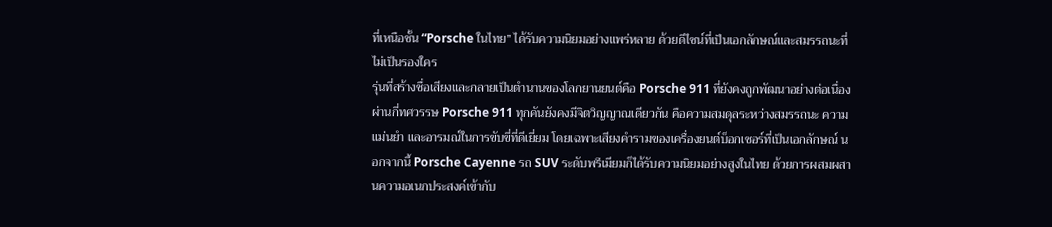ที่เหนือชั้น “Porsche ในไทย” ได้รับความนิยมอย่างแพร่หลาย ด้วยดีไซน์ที่เป็นเอกลักษณ์และสมรรถนะที่ไม่เป็นรองใคร
รุ่นที่สร้างชื่อเสียงและกลายเป็นตำนานของโลกยานยนต์คือ Porsche 911 ที่ยังคงถูกพัฒนาอย่างต่อเนื่องผ่านกี่ทศวรรษ Porsche 911 ทุกคันยังคงมีจิตวิญญาณเดียวกัน คือความสมดุลระหว่างสมรรถนะ ความแม่นยำ และอารมณ์ในการขับขี่ที่ดีเยี่ยม โดยเฉพาะเสียงคำรามของเครื่องยนต์บ็อกเซอร์ที่เป็นเอกลักษณ์ นอกจากนี้ Porsche Cayenne รถ SUV ระดับพรีเมียมก็ได้รับความนิยมอย่างสูงในไทย ด้วยการผสมผสานความอเนกประสงค์เข้ากับ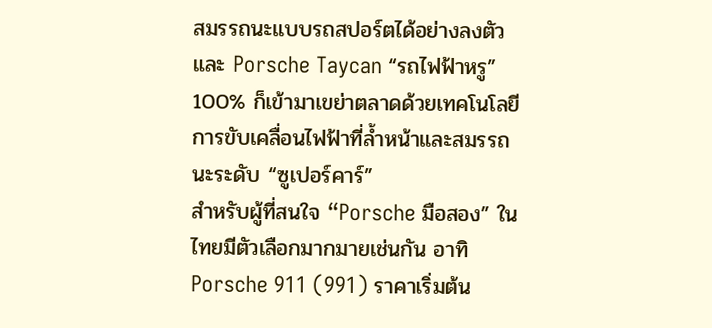สมรรถนะแบบรถสปอร์ตได้อย่างลงตัว และ Porsche Taycan “รถไฟฟ้าหรู” 100% ก็เข้ามาเขย่าตลาดด้วยเทคโนโลยีการขับเคลื่อนไฟฟ้าที่ล้ำหน้าและสมรรถนะระดับ “ซูเปอร์คาร์”
สำหรับผู้ที่สนใจ “Porsche มือสอง” ในไทยมีตัวเลือกมากมายเช่นกัน อาทิ Porsche 911 (991) ราคาเริ่มต้น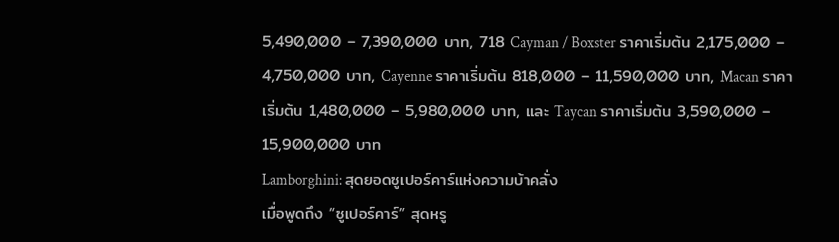5,490,000 – 7,390,000 บาท, 718 Cayman / Boxster ราคาเริ่มต้น 2,175,000 – 4,750,000 บาท, Cayenne ราคาเริ่มต้น 818,000 – 11,590,000 บาท, Macan ราคาเริ่มต้น 1,480,000 – 5,980,000 บาท, และ Taycan ราคาเริ่มต้น 3,590,000 – 15,900,000 บาท
Lamborghini: สุดยอดซูเปอร์คาร์แห่งความบ้าคลั่ง
เมื่อพูดถึง “ซูเปอร์คาร์” สุดหรู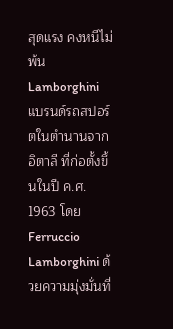สุดแรง คงหนีไม่พ้น Lamborghini แบรนด์รถสปอร์ตในตำนานจากอิตาลี ที่ก่อตั้งขึ้นในปี ค.ศ. 1963 โดย Ferruccio Lamborghini ด้วยความมุ่งมั่นที่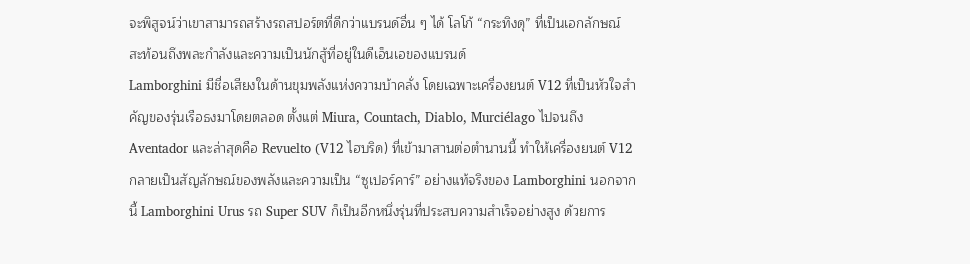จะพิสูจน์ว่าเขาสามารถสร้างรถสปอร์ตที่ดีกว่าแบรนด์อื่น ๆ ได้ โลโก้ “กระทิงดุ” ที่เป็นเอกลักษณ์ สะท้อนถึงพละกำลังและความเป็นนักสู้ที่อยู่ในดีเอ็นเอของแบรนด์
Lamborghini มีชื่อเสียงในด้านขุมพลังแห่งความบ้าคลั่ง โดยเฉพาะเครื่องยนต์ V12 ที่เป็นหัวใจสำคัญของรุ่นเรือธงมาโดยตลอด ตั้งแต่ Miura, Countach, Diablo, Murciélago ไปจนถึง Aventador และล่าสุดคือ Revuelto (V12 ไฮบริด) ที่เข้ามาสานต่อตำนานนี้ ทำให้เครื่องยนต์ V12 กลายเป็นสัญลักษณ์ของพลังและความเป็น “ซูเปอร์คาร์” อย่างแท้จริงของ Lamborghini นอกจากนี้ Lamborghini Urus รถ Super SUV ก็เป็นอีกหนึ่งรุ่นที่ประสบความสำเร็จอย่างสูง ด้วยการ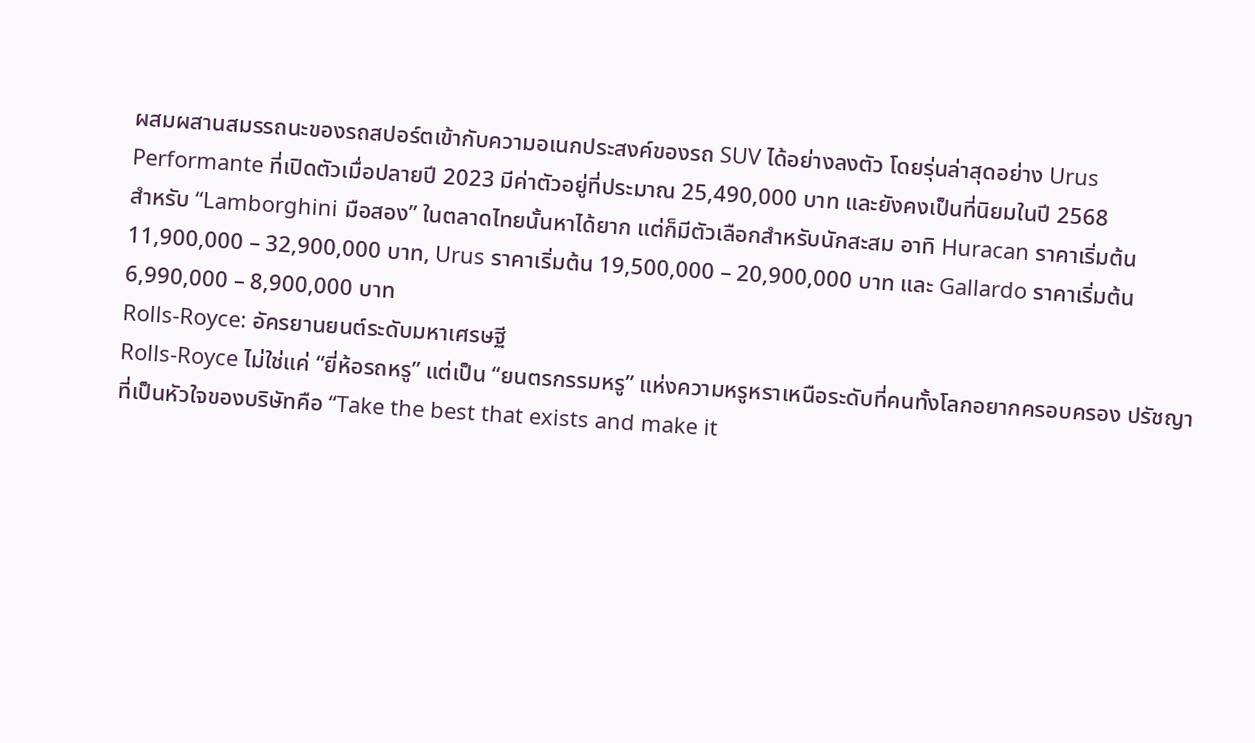ผสมผสานสมรรถนะของรถสปอร์ตเข้ากับความอเนกประสงค์ของรถ SUV ได้อย่างลงตัว โดยรุ่นล่าสุดอย่าง Urus Performante ที่เปิดตัวเมื่อปลายปี 2023 มีค่าตัวอยู่ที่ประมาณ 25,490,000 บาท และยังคงเป็นที่นิยมในปี 2568
สำหรับ “Lamborghini มือสอง” ในตลาดไทยนั้นหาได้ยาก แต่ก็มีตัวเลือกสำหรับนักสะสม อาทิ Huracan ราคาเริ่มต้น 11,900,000 – 32,900,000 บาท, Urus ราคาเริ่มต้น 19,500,000 – 20,900,000 บาท และ Gallardo ราคาเริ่มต้น 6,990,000 – 8,900,000 บาท
Rolls-Royce: อัครยานยนต์ระดับมหาเศรษฐี
Rolls-Royce ไม่ใช่แค่ “ยี่ห้อรถหรู” แต่เป็น “ยนตรกรรมหรู” แห่งความหรูหราเหนือระดับที่คนทั้งโลกอยากครอบครอง ปรัชญาที่เป็นหัวใจของบริษัทคือ “Take the best that exists and make it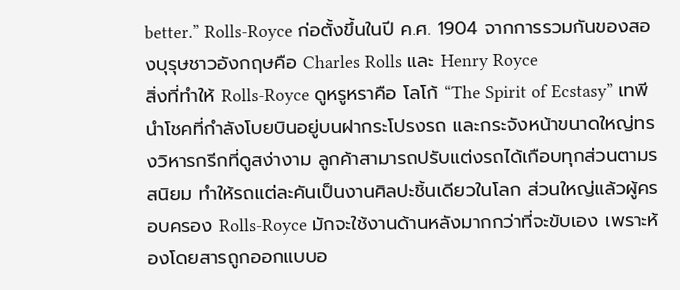better.” Rolls-Royce ก่อตั้งขึ้นในปี ค.ศ. 1904 จากการรวมกันของสองบุรุษชาวอังกฤษคือ Charles Rolls และ Henry Royce
สิ่งที่ทำให้ Rolls-Royce ดูหรูหราคือ โลโก้ “The Spirit of Ecstasy” เทพีนำโชคที่กำลังโบยบินอยู่บนฝากระโปรงรถ และกระจังหน้าขนาดใหญ่ทรงวิหารกรีกที่ดูสง่างาม ลูกค้าสามารถปรับแต่งรถได้เกือบทุกส่วนตามรสนิยม ทำให้รถแต่ละคันเป็นงานศิลปะชิ้นเดียวในโลก ส่วนใหญ่แล้วผู้ครอบครอง Rolls-Royce มักจะใช้งานด้านหลังมากกว่าที่จะขับเอง เพราะห้องโดยสารถูกออกแบบอ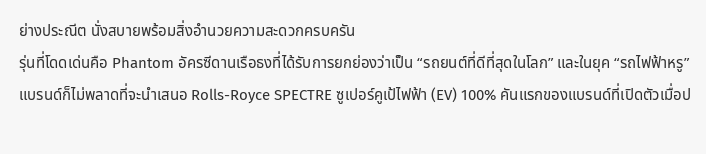ย่างประณีต นั่งสบายพร้อมสิ่งอำนวยความสะดวกครบครัน
รุ่นที่โดดเด่นคือ Phantom อัครซีดานเรือธงที่ได้รับการยกย่องว่าเป็น “รถยนต์ที่ดีที่สุดในโลก” และในยุค “รถไฟฟ้าหรู” แบรนด์ก็ไม่พลาดที่จะนำเสนอ Rolls-Royce SPECTRE ซูเปอร์คูเป้ไฟฟ้า (EV) 100% คันแรกของแบรนด์ที่เปิดตัวเมื่อป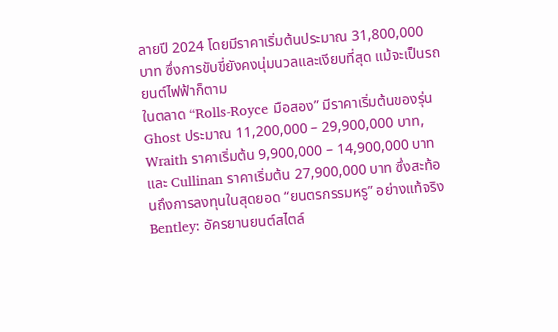ลายปี 2024 โดยมีราคาเริ่มต้นประมาณ 31,800,000 บาท ซึ่งการขับขี่ยังคงนุ่มนวลและเงียบที่สุด แม้จะเป็นรถยนต์ไฟฟ้าก็ตาม
ในตลาด “Rolls-Royce มือสอง” มีราคาเริ่มต้นของรุ่น Ghost ประมาณ 11,200,000 – 29,900,000 บาท, Wraith ราคาเริ่มต้น 9,900,000 – 14,900,000 บาท และ Cullinan ราคาเริ่มต้น 27,900,000 บาท ซึ่งสะท้อนถึงการลงทุนในสุดยอด “ยนตรกรรมหรู” อย่างแท้จริง
Bentley: อัครยานยนต์สไตล์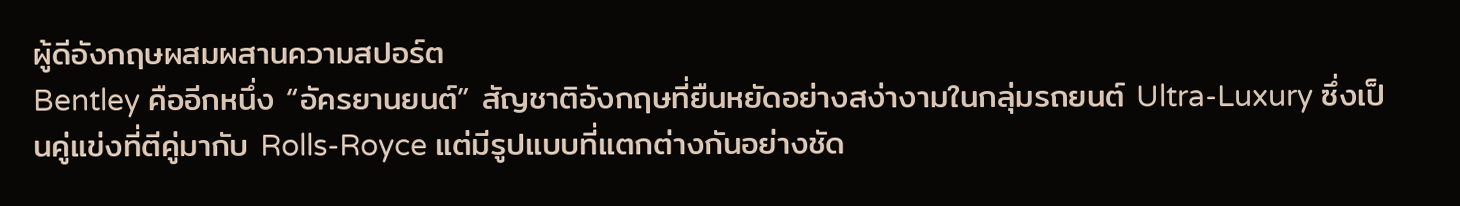ผู้ดีอังกฤษผสมผสานความสปอร์ต
Bentley คืออีกหนึ่ง “อัครยานยนต์” สัญชาติอังกฤษที่ยืนหยัดอย่างสง่างามในกลุ่มรถยนต์ Ultra-Luxury ซึ่งเป็นคู่แข่งที่ตีคู่มากับ Rolls-Royce แต่มีรูปแบบที่แตกต่างกันอย่างชัด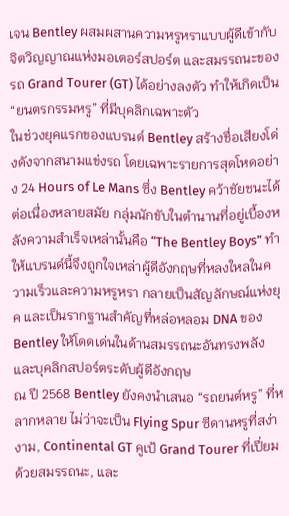เจน Bentley ผสมผสานความหรูหราแบบผู้ดีเข้ากับจิตวิญญาณแห่งมอเตอร์สปอร์ต และสมรรถนะของรถ Grand Tourer (GT) ได้อย่างลงตัว ทำให้เกิดเป็น “ยนตรกรรมหรู” ที่มีบุคลิกเฉพาะตัว
ในช่วงยุคแรกของแบรนด์ Bentley สร้างชื่อเสียงโด่งดังจากสนามแข่งรถ โดยเฉพาะรายการสุดโหดอย่าง 24 Hours of Le Mans ซึ่ง Bentley คว้าชัยชนะได้ต่อเนื่องหลายสมัย กลุ่มนักขับในตำนานที่อยู่เบื้องหลังความสำเร็จเหล่านั้นคือ “The Bentley Boys” ทำให้แบรนด์นี้จึงถูกใจเหล่าผู้ดีอังกฤษที่หลงใหลในความเร็วและความหรูหรา กลายเป็นสัญลักษณ์แห่งยุค และเป็นรากฐานสำคัญที่หล่อหลอม DNA ของ Bentley ให้โดดเด่นในด้านสมรรถนะอันทรงพลังและบุคลิกสปอร์ตระดับผู้ดีอังกฤษ
ณ ปี 2568 Bentley ยังคงนำเสนอ “รถยนต์หรู” ที่หลากหลาย ไม่ว่าจะเป็น Flying Spur ซีดานหรูที่สง่างาม, Continental GT คูเป้ Grand Tourer ที่เปี่ยมด้วยสมรรถนะ, และ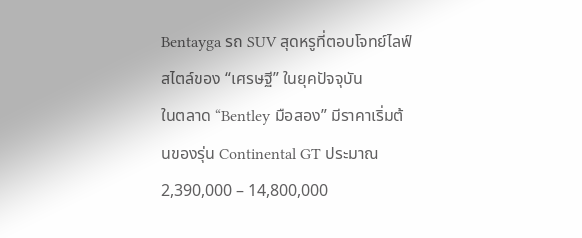Bentayga รถ SUV สุดหรูที่ตอบโจทย์ไลฟ์สไตล์ของ “เศรษฐี” ในยุคปัจจุบัน
ในตลาด “Bentley มือสอง” มีราคาเริ่มต้นของรุ่น Continental GT ประมาณ 2,390,000 – 14,800,000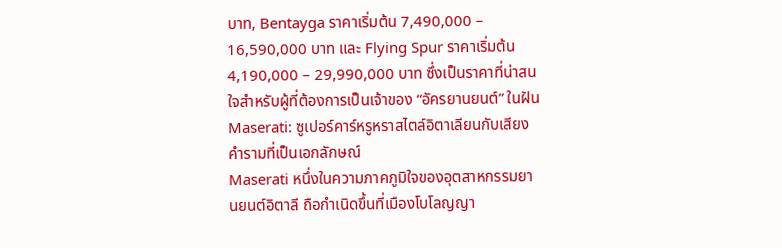บาท, Bentayga ราคาเริ่มต้น 7,490,000 – 16,590,000 บาท และ Flying Spur ราคาเริ่มต้น 4,190,000 – 29,990,000 บาท ซึ่งเป็นราคาที่น่าสนใจสำหรับผู้ที่ต้องการเป็นเจ้าของ “อัครยานยนต์” ในฝัน
Maserati: ซูเปอร์คาร์หรูหราสไตล์อิตาเลียนกับเสียงคำรามที่เป็นเอกลักษณ์
Maserati หนึ่งในความภาคภูมิใจของอุตสาหกรรมยานยนต์อิตาลี ถือกำเนิดขึ้นที่เมืองโบโลญญา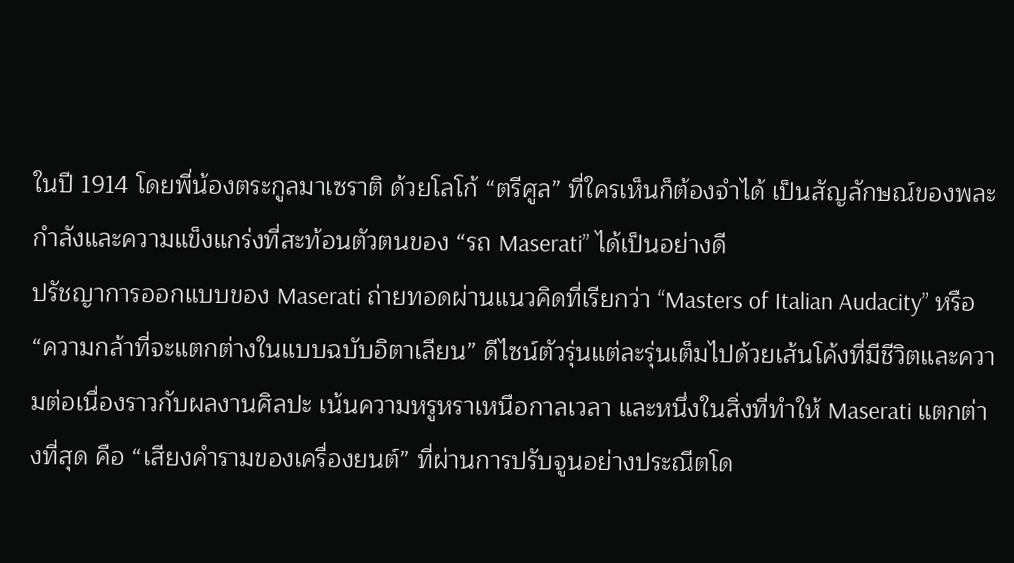ในปี 1914 โดยพี่น้องตระกูลมาเซราติ ด้วยโลโก้ “ตรีศูล” ที่ใครเห็นก็ต้องจำได้ เป็นสัญลักษณ์ของพละกำลังและความแข็งแกร่งที่สะท้อนตัวตนของ “รถ Maserati” ได้เป็นอย่างดี
ปรัชญาการออกแบบของ Maserati ถ่ายทอดผ่านแนวคิดที่เรียกว่า “Masters of Italian Audacity” หรือ “ความกล้าที่จะแตกต่างในแบบฉบับอิตาเลียน” ดีไซน์ตัวรุ่นแต่ละรุ่นเต็มไปด้วยเส้นโค้งที่มีชีวิตและความต่อเนื่องราวกับผลงานศิลปะ เน้นความหรูหราเหนือกาลเวลา และหนึ่งในสิ่งที่ทำให้ Maserati แตกต่างที่สุด คือ “เสียงคำรามของเครื่องยนต์” ที่ผ่านการปรับจูนอย่างประณีตโด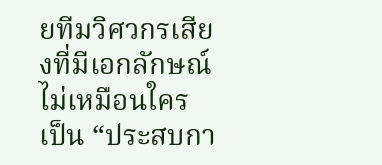ยทีมวิศวกรเสียงที่มีเอกลักษณ์ไม่เหมือนใคร เป็น “ประสบกา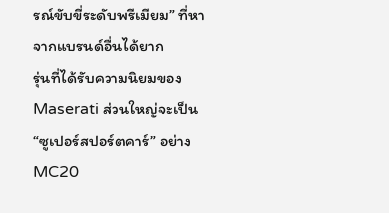รณ์ขับขี่ระดับพรีเมียม” ที่หาจากแบรนด์อื่นได้ยาก
รุ่นที่ได้รับความนิยมของ Maserati ส่วนใหญ่จะเป็น “ซูเปอร์สปอร์ตคาร์” อย่าง MC20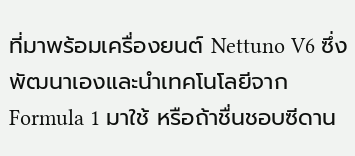ที่มาพร้อมเครื่องยนต์ Nettuno V6 ซึ่งพัฒนาเองและนำเทคโนโลยีจาก Formula 1 มาใช้ หรือถ้าชื่นชอบซีดาน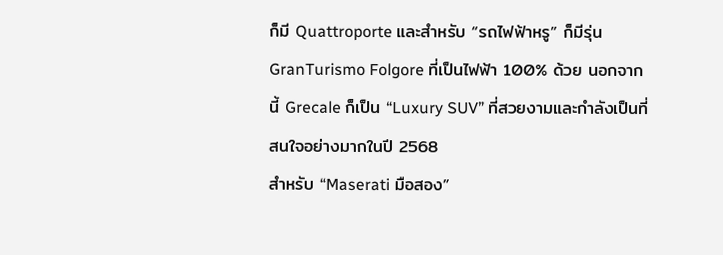ก็มี Quattroporte และสำหรับ “รถไฟฟ้าหรู” ก็มีรุ่น GranTurismo Folgore ที่เป็นไฟฟ้า 100% ด้วย นอกจากนี้ Grecale ก็เป็น “Luxury SUV” ที่สวยงามและกำลังเป็นที่สนใจอย่างมากในปี 2568
สำหรับ “Maserati มือสอง”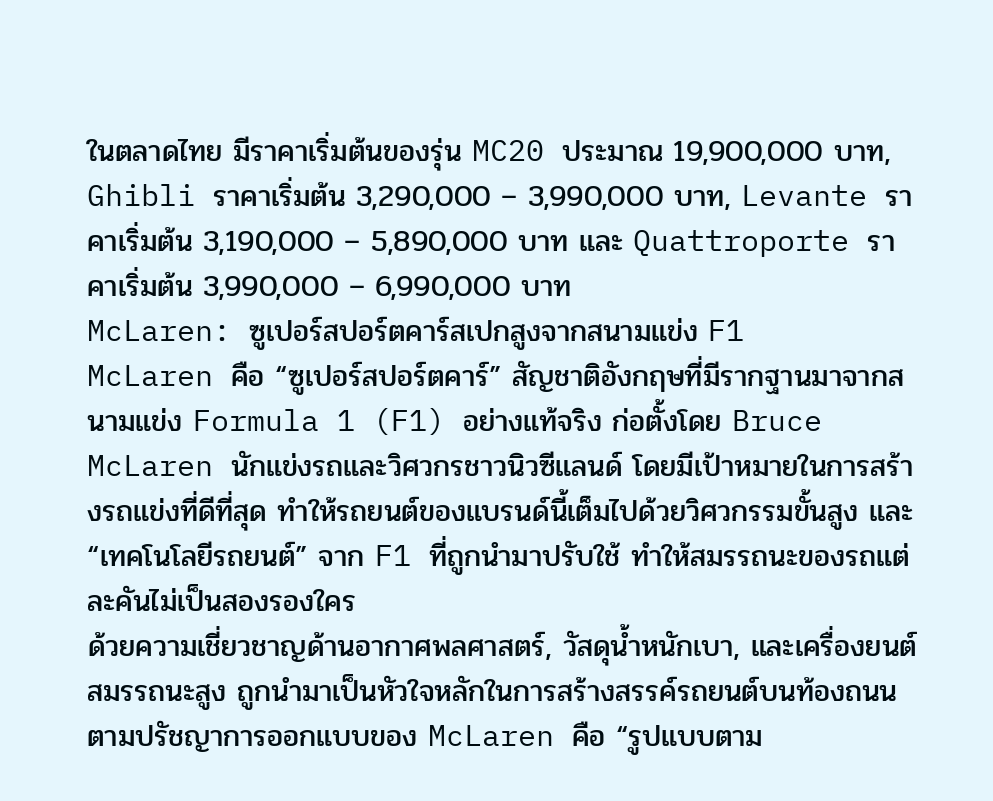ในตลาดไทย มีราคาเริ่มต้นของรุ่น MC20 ประมาณ 19,900,000 บาท, Ghibli ราคาเริ่มต้น 3,290,000 – 3,990,000 บาท, Levante ราคาเริ่มต้น 3,190,000 – 5,890,000 บาท และ Quattroporte ราคาเริ่มต้น 3,990,000 – 6,990,000 บาท
McLaren: ซูเปอร์สปอร์ตคาร์สเปกสูงจากสนามแข่ง F1
McLaren คือ “ซูเปอร์สปอร์ตคาร์” สัญชาติอังกฤษที่มีรากฐานมาจากสนามแข่ง Formula 1 (F1) อย่างแท้จริง ก่อตั้งโดย Bruce McLaren นักแข่งรถและวิศวกรชาวนิวซีแลนด์ โดยมีเป้าหมายในการสร้างรถแข่งที่ดีที่สุด ทำให้รถยนต์ของแบรนด์นี้เต็มไปด้วยวิศวกรรมขั้นสูง และ “เทคโนโลยีรถยนต์” จาก F1 ที่ถูกนำมาปรับใช้ ทำให้สมรรถนะของรถแต่ละคันไม่เป็นสองรองใคร
ด้วยความเชี่ยวชาญด้านอากาศพลศาสตร์, วัสดุน้ำหนักเบา, และเครื่องยนต์สมรรถนะสูง ถูกนำมาเป็นหัวใจหลักในการสร้างสรรค์รถยนต์บนท้องถนน ตามปรัชญาการออกแบบของ McLaren คือ “รูปแบบตาม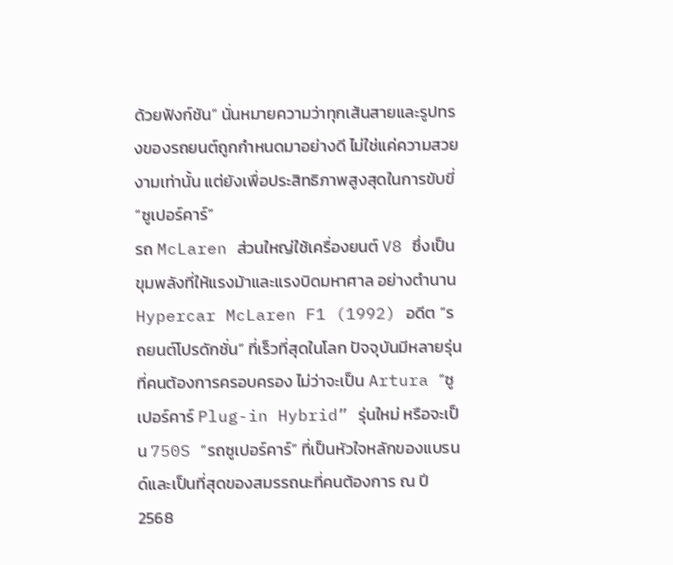ด้วยฟังก์ชัน” นั่นหมายความว่าทุกเส้นสายและรูปทรงของรถยนต์ถูกกำหนดมาอย่างดี ไม่ใช่แค่ความสวยงามเท่านั้น แต่ยังเพื่อประสิทธิภาพสูงสุดในการขับขี่ “ซูเปอร์คาร์”
รถ McLaren ส่วนใหญ่ใช้เครื่องยนต์ V8 ซึ่งเป็นขุมพลังที่ให้แรงม้าและแรงบิดมหาศาล อย่างตำนาน Hypercar McLaren F1 (1992) อดีต “รถยนต์โปรดักชั่น” ที่เร็วที่สุดในโลก ปัจจุบันมีหลายรุ่นที่คนต้องการครอบครอง ไม่ว่าจะเป็น Artura “ซูเปอร์คาร์ Plug-in Hybrid” รุ่นใหม่ หรือจะเป็น 750S “รถซูเปอร์คาร์” ที่เป็นหัวใจหลักของแบรนด์และเป็นที่สุดของสมรรถนะที่คนต้องการ ณ ปี 2568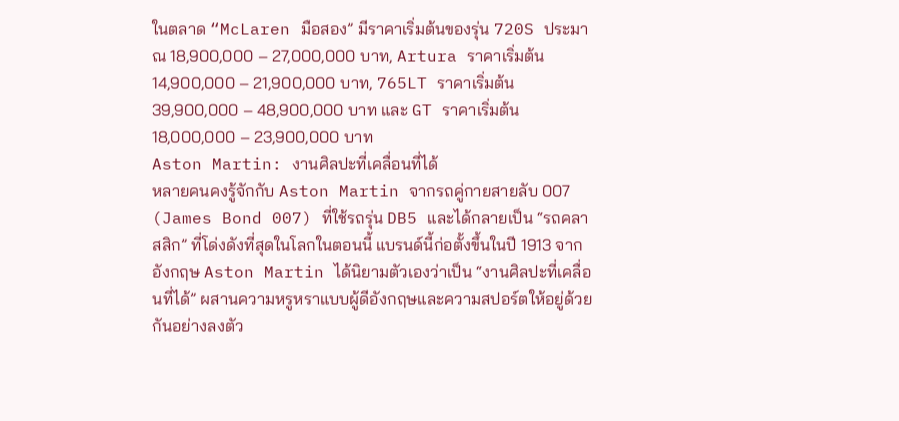ในตลาด “McLaren มือสอง” มีราคาเริ่มต้นของรุ่น 720S ประมาณ 18,900,000 – 27,000,000 บาท, Artura ราคาเริ่มต้น 14,900,000 – 21,900,000 บาท, 765LT ราคาเริ่มต้น 39,900,000 – 48,900,000 บาท และ GT ราคาเริ่มต้น 18,000,000 – 23,900,000 บาท
Aston Martin: งานศิลปะที่เคลื่อนที่ได้
หลายคนคงรู้จักกับ Aston Martin จากรถคู่กายสายลับ 007 (James Bond 007) ที่ใช้รถรุ่น DB5 และได้กลายเป็น “รถคลาสสิก” ที่โด่งดังที่สุดในโลกในตอนนี้ แบรนด์นี้ก่อตั้งขึ้นในปี 1913 จากอังกฤษ Aston Martin ได้นิยามตัวเองว่าเป็น “งานศิลปะที่เคลื่อนที่ได้” ผสานความหรูหราแบบผู้ดีอังกฤษและความสปอร์ตให้อยู่ด้วยกันอย่างลงตัว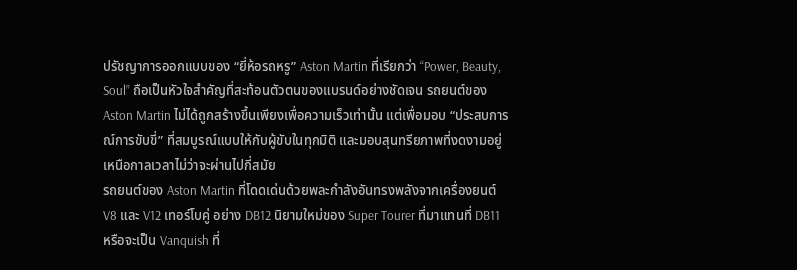ปรัชญาการออกแบบของ “ยี่ห้อรถหรู” Aston Martin ที่เรียกว่า “Power, Beauty, Soul” ถือเป็นหัวใจสำคัญที่สะท้อนตัวตนของแบรนด์อย่างชัดเจน รถยนต์ของ Aston Martin ไม่ได้ถูกสร้างขึ้นเพียงเพื่อความเร็วเท่านั้น แต่เพื่อมอบ “ประสบการณ์การขับขี่” ที่สมบูรณ์แบบให้กับผู้ขับในทุกมิติ และมอบสุนทรียภาพที่งดงามอยู่เหนือกาลเวลาไม่ว่าจะผ่านไปกี่สมัย
รถยนต์ของ Aston Martin ที่โดดเด่นด้วยพละกำลังอันทรงพลังจากเครื่องยนต์ V8 และ V12 เทอร์โบคู่ อย่าง DB12 นิยามใหม่ของ Super Tourer ที่มาแทนที่ DB11 หรือจะเป็น Vanquish ที่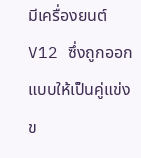มีเครื่องยนต์ V12 ซึ่งถูกออกแบบให้เป็นคู่แข่งข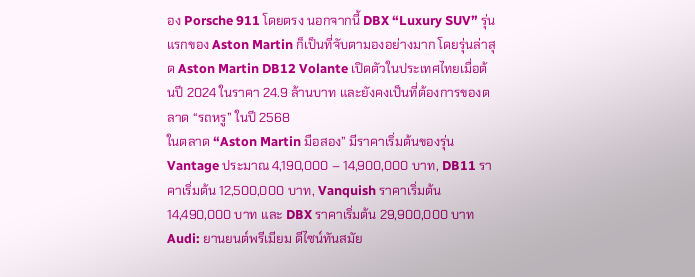อง Porsche 911 โดยตรง นอกจากนี้ DBX “Luxury SUV” รุ่นแรกของ Aston Martin ก็เป็นที่จับตามองอย่างมาก โดยรุ่นล่าสุด Aston Martin DB12 Volante เปิดตัวในประเทศไทยเมื่อต้นปี 2024 ในราคา 24.9 ล้านบาท และยังคงเป็นที่ต้องการของตลาด “รถหรู” ในปี 2568
ในตลาด “Aston Martin มือสอง” มีราคาเริ่มต้นของรุ่น Vantage ประมาณ 4,190,000 – 14,900,000 บาท, DB11 ราคาเริ่มต้น 12,500,000 บาท, Vanquish ราคาเริ่มต้น 14,490,000 บาท และ DBX ราคาเริ่มต้น 29,900,000 บาท
Audi: ยานยนต์พรีเมียม ดีไซน์ทันสมัย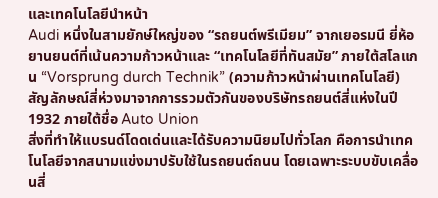และเทคโนโลยีนำหน้า
Audi หนึ่งในสามยักษ์ใหญ่ของ “รถยนต์พรีเมียม” จากเยอรมนี ยี่ห้อยานยนต์ที่เน้นความก้าวหน้าและ “เทคโนโลยีที่ทันสมัย” ภายใต้สโลแกน “Vorsprung durch Technik” (ความก้าวหน้าผ่านเทคโนโลยี) สัญลักษณ์สี่ห่วงมาจากการรวมตัวกันของบริษัทรถยนต์สี่แห่งในปี 1932 ภายใต้ชื่อ Auto Union
สิ่งที่ทำให้แบรนด์โดดเด่นและได้รับความนิยมไปทั่วโลก คือการนำเทคโนโลยีจากสนามแข่งมาปรับใช้ในรถยนต์ถนน โดยเฉพาะระบบขับเคลื่อนสี่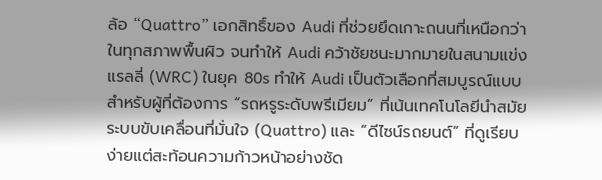ล้อ “Quattro” เอกสิทธิ์ของ Audi ที่ช่วยยึดเกาะถนนที่เหนือกว่าในทุกสภาพพื้นผิว จนทำให้ Audi คว้าชัยชนะมากมายในสนามแข่งแรลลี่ (WRC) ในยุค 80s ทำให้ Audi เป็นตัวเลือกที่สมบูรณ์แบบสำหรับผู้ที่ต้องการ “รถหรูระดับพรีเมียม” ที่เน้นเทคโนโลยีนำสมัย ระบบขับเคลื่อนที่มั่นใจ (Quattro) และ “ดีไซน์รถยนต์” ที่ดูเรียบง่ายแต่สะท้อนความก้าวหน้าอย่างชัด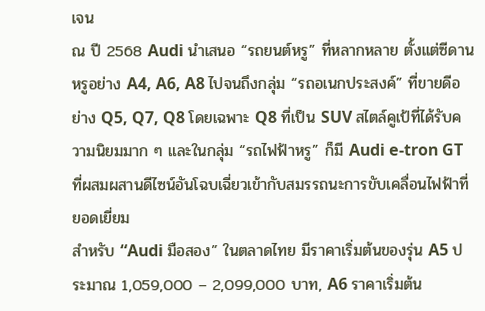เจน
ณ ปี 2568 Audi นำเสนอ “รถยนต์หรู” ที่หลากหลาย ตั้งแต่ซีดานหรูอย่าง A4, A6, A8 ไปจนถึงกลุ่ม “รถอเนกประสงค์” ที่ขายดีอย่าง Q5, Q7, Q8 โดยเฉพาะ Q8 ที่เป็น SUV สไตล์คูเป้ที่ได้รับความนิยมมาก ๆ และในกลุ่ม “รถไฟฟ้าหรู” ก็มี Audi e-tron GT ที่ผสมผสานดีไซน์อันโฉบเฉี่ยวเข้ากับสมรรถนะการขับเคลื่อนไฟฟ้าที่ยอดเยี่ยม
สำหรับ “Audi มือสอง” ในตลาดไทย มีราคาเริ่มต้นของรุ่น A5 ประมาณ 1,059,000 – 2,099,000 บาท, A6 ราคาเริ่มต้น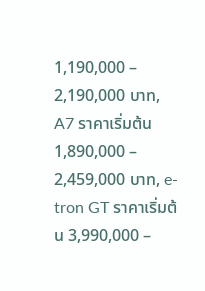1,190,000 – 2,190,000 บาท, A7 ราคาเริ่มต้น 1,890,000 – 2,459,000 บาท, e-tron GT ราคาเริ่มต้น 3,990,000 –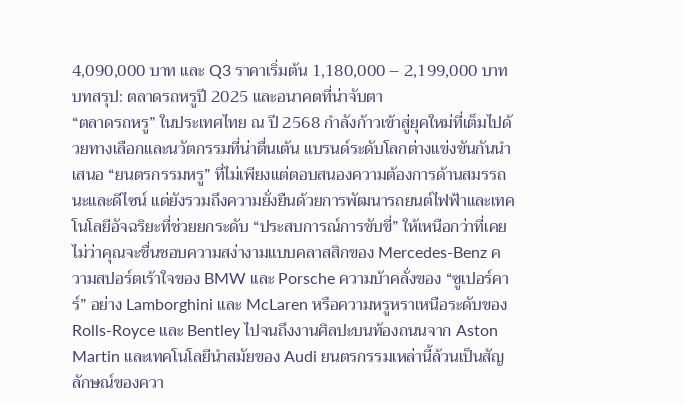4,090,000 บาท และ Q3 ราคาเริ่มต้น 1,180,000 – 2,199,000 บาท
บทสรุป: ตลาดรถหรูปี 2025 และอนาคตที่น่าจับตา
“ตลาดรถหรู” ในประเทศไทย ณ ปี 2568 กำลังก้าวเข้าสู่ยุคใหม่ที่เต็มไปด้วยทางเลือกและนวัตกรรมที่น่าตื่นเต้น แบรนด์ระดับโลกต่างแข่งขันกันนำเสนอ “ยนตรกรรมหรู” ที่ไม่เพียงแต่ตอบสนองความต้องการด้านสมรรถนะและดีไซน์ แต่ยังรวมถึงความยั่งยืนด้วยการพัฒนารถยนต์ไฟฟ้าและเทคโนโลยีอัจฉริยะที่ช่วยยกระดับ “ประสบการณ์การขับขี่” ให้เหนือกว่าที่เคย
ไม่ว่าคุณจะชื่นชอบความสง่างามแบบคลาสสิกของ Mercedes-Benz ความสปอร์ตเร้าใจของ BMW และ Porsche ความบ้าคลั่งของ “ซูเปอร์คาร์” อย่าง Lamborghini และ McLaren หรือความหรูหราเหนือระดับของ Rolls-Royce และ Bentley ไปจนถึงงานศิลปะบนท้องถนนจาก Aston Martin และเทคโนโลยีนำสมัยของ Audi ยนตรกรรมเหล่านี้ล้วนเป็นสัญลักษณ์ของควา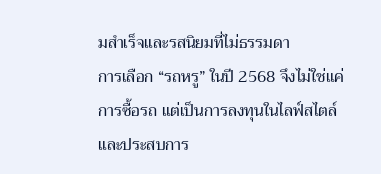มสำเร็จและรสนิยมที่ไม่ธรรมดา
การเลือก “รถหรู” ในปี 2568 จึงไม่ใช่แค่การซื้อรถ แต่เป็นการลงทุนในไลฟ์สไตล์และประสบการ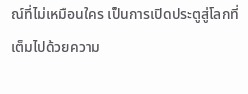ณ์ที่ไม่เหมือนใคร เป็นการเปิดประตูสู่โลกที่เต็มไปด้วยความ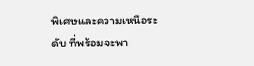พิเศษและความเหนือระดับ ที่พร้อมจะพา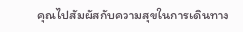คุณไปสัมผัสกับความสุขในการเดินทาง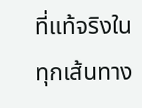ที่แท้จริงในทุกเส้นทาง